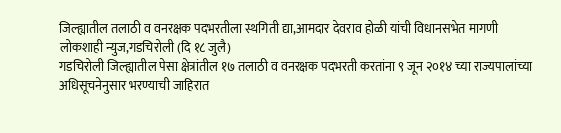जिल्ह्यातील तलाठी व वनरक्षक पदभरतीला स्थगिती द्या,आमदार देवराव होळी यांची विधानसभेत मागणी
लोकशाही न्युज,गडचिरोली (दि १८ जुलै)
गडचिरोली जिल्ह्यातील पेसा क्षेत्रांतील १७ तलाठी व वनरक्षक पदभरती करतांना ९ जून २०१४ च्या राज्यपालांच्या अधिसूचनेनुसार भरण्याची जाहिरात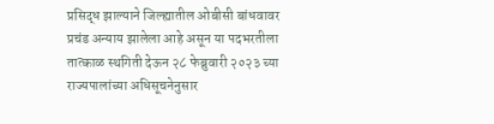प्रसिद्ध झाल्याने जिल्ह्यातील ओबीसी बांधवावर प्रचंड अन्याय झालेला आहे असून या पदभरतीला तात्काळ स्थगिती देऊन २८ फेब्रुवारी २०२३ च्या राज्यपालांच्या अधिसूचनेनुसार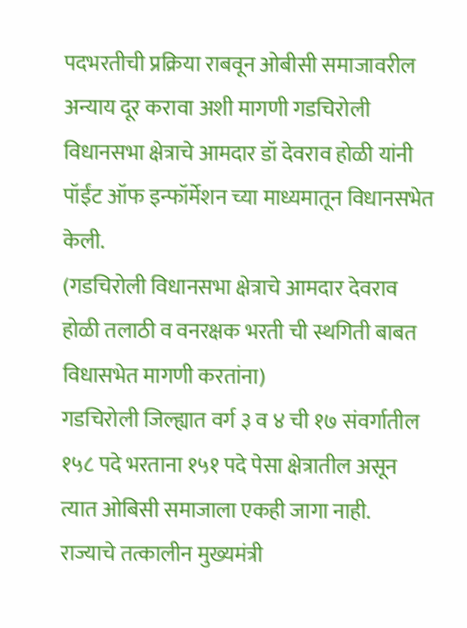पदभरतीची प्रक्रिया राबवून ओबीसी समाजावरील अन्याय दूर करावा अशी मागणी गडचिरोली विधानसभा क्षेत्राचे आमदार डॉ देवराव होळी यांनी पॉईंट ऑफ इन्फॉर्मेशन च्या माध्यमातून विधानसभेत केली.
(गडचिरोली विधानसभा क्षेत्राचे आमदार देवराव होळी तलाठी व वनरक्षक भरती ची स्थगिती बाबत विधासभेत मागणी करतांना)
गडचिरोली जिल्ह्यात वर्ग ३ व ४ ची १७ संवर्गातील १५८ पदे भरताना १५१ पदे पेसा क्षेत्रातील असून त्यात ओबिसी समाजाला एकही जागा नाही.
राज्याचे तत्कालीन मुख्यमंत्री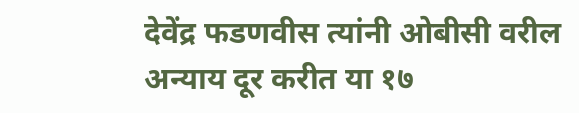देवेंद्र फडणवीस त्यांनी ओबीसी वरील अन्याय दूर करीत या १७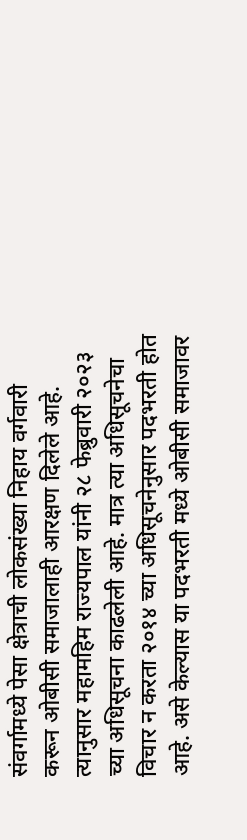संवर्गामध्ये पेसा क्षेत्राची लोकसंख्या निहाय वर्गवारी करून ओबीसी समाजालाही आरक्षण दिलेले आहे. त्यानुसार महामहिम राज्यपाल यांनी २८ फेब्रुवारी २०२३ च्या अधिसूचना काढलेली आहे. मात्र त्या अधिसूचनेचा विचार न करता २०१४ च्या अधिसूचनेनुसार पदभरती होत आहे. असे केल्यास या पदभरती मध्ये ओबीसी समाजावर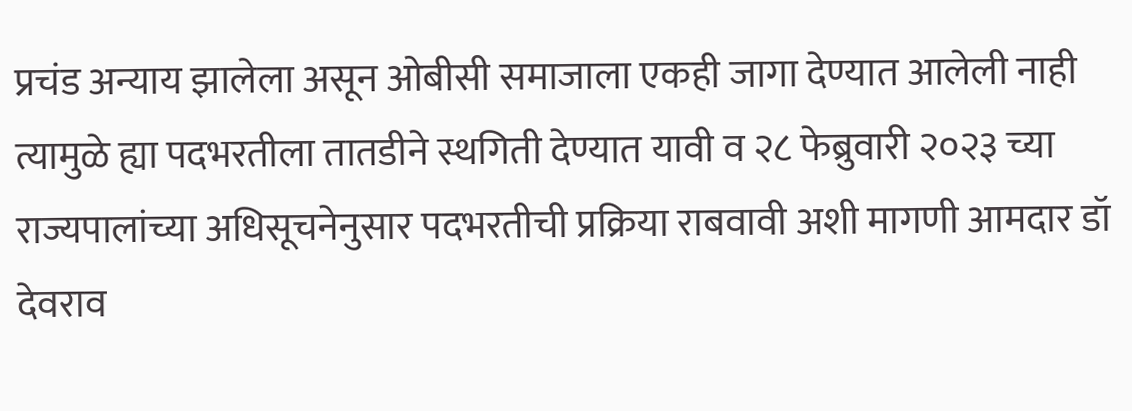प्रचंड अन्याय झालेला असून ओबीसी समाजाला एकही जागा देण्यात आलेली नाही त्यामुळे ह्या पदभरतीला तातडीने स्थगिती देण्यात यावी व २८ फेब्रुवारी २०२३ च्या राज्यपालांच्या अधिसूचनेनुसार पदभरतीची प्रक्रिया राबवावी अशी मागणी आमदार डॉ देवराव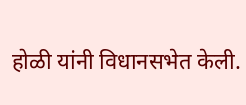होळी यांनी विधानसभेत केली.